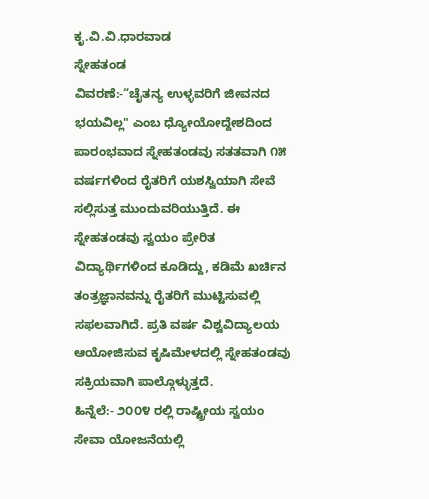ಕೃ.ವಿ.ವಿ.ಧಾರವಾಡ
ಸ್ನೇಹತಂಡ
ವಿವರಣೆ:-“ಚೈತನ್ಯ ಉಳ್ಳವರಿಗೆ ಜೀವನದ ಭಯವಿಲ್ಲ" ಎಂಬ ಧ್ಯೋಯೋದ್ದೇಶದಿಂದ ಪಾರಂಭವಾದ ಸ್ನೇಹತಂಡವು ಸತತವಾಗಿ ೧೫ ವರ್ಷಗಳಿಂದ ರೈತರಿಗೆ ಯಶಸ್ವಿಯಾಗಿ ಸೇವೆ ಸಲ್ಲಿಸುತ್ತ ಮುಂದುವರಿಯುತ್ತಿದೆ. ಈ ಸ್ನೇಹತಂಡವು ಸ್ವಯಂ ಪ್ರೇರಿತ ವಿದ್ಯಾರ್ಥಿಗಳಿಂದ ಕೂಡಿದ್ದು, ಕಡಿಮೆ ಖರ್ಚಿನ ತಂತ್ರಜ್ಞಾನವನ್ನು ರೈತರಿಗೆ ಮುಟ್ಟಿಸುವಲ್ಲಿ ಸಫಲವಾಗಿದೆ. ಪ್ರತಿ ವರ್ಷ ವಿಶ್ವವಿದ್ಯಾಲಯ ಆಯೋಜಿಸುವ ಕೃಷಿಮೇಳದಲ್ಲಿ ಸ್ನೇಹತಂಡವು ಸಕ್ರಿಯವಾಗಿ ಪಾಲ್ಗೊಳ್ಳುತ್ತದೆ.
ಹಿನ್ನೆಲೆ:- ೨೦೦೪ ರಲ್ಲಿ ರಾಷ್ಟ್ರೀಯ ಸ್ವಯಂ ಸೇವಾ ಯೋಜನೆಯಲ್ಲಿ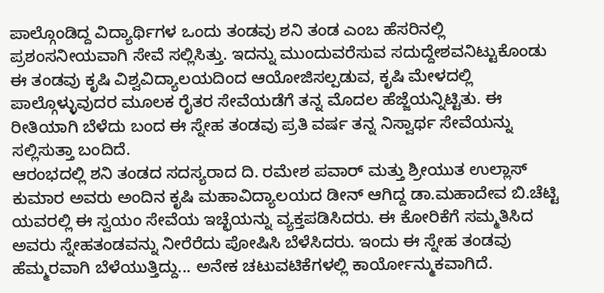ಪಾಲ್ಗೊಂಡಿದ್ದ ವಿದ್ಯಾರ್ಥಿಗಳ ಒಂದು ತಂಡವು ಶನಿ ತಂಡ ಎಂಬ ಹೆಸರಿನಲ್ಲಿ ಪ್ರಶಂಸನೀಯವಾಗಿ ಸೇವೆ ಸಲ್ಲಿಸಿತ್ತು. ಇದನ್ನು ಮುಂದುವರೆಸುವ ಸದುದ್ದೇಶವನಿಟ್ಟುಕೊಂಡು ಈ ತಂಡವು ಕೃಷಿ ವಿಶ್ವವಿದ್ಯಾಲಯದಿಂದ ಆಯೋಜಿಸಲ್ಪಡುವ, ಕೃಷಿ ಮೇಳದಲ್ಲಿ ಪಾಲ್ಗೊಳ್ಳುವುದರ ಮೂಲಕ ರೈತರ ಸೇವೆಯಡೆಗೆ ತನ್ನ ಮೊದಲ ಹೆಜ್ಜೆಯನ್ನಿಟ್ಟಿತು. ಈ ರೀತಿಯಾಗಿ ಬೆಳೆದು ಬಂದ ಈ ಸ್ನೇಹ ತಂಡವು ಪ್ರತಿ ವರ್ಷ ತನ್ನ ನಿಸ್ವಾರ್ಥ ಸೇವೆಯನ್ನು ಸಲ್ಲಿಸುತ್ತಾ ಬಂದಿದೆ.
ಆರಂಭದಲ್ಲಿ ಶನಿ ತಂಡದ ಸದಸ್ಯರಾದ ದಿ. ರಮೇಶ ಪವಾರ್ ಮತ್ತು ಶ್ರೀಯುತ ಉಲ್ಲಾಸ್ ಕುಮಾರ ಅವರು ಅಂದಿನ ಕೃಷಿ ಮಹಾವಿದ್ಯಾಲಯದ ಡೀನ್ ಆಗಿದ್ದ ಡಾ.ಮಹಾದೇವ ಬಿ.ಚೆಟ್ಟಿ ಯವರಲ್ಲಿ ಈ ಸ್ವಯಂ ಸೇವೆಯ ಇಚ್ಛೆಯನ್ನು ವ್ಯಕ್ತಪಡಿಸಿದರು. ಈ ಕೋರಿಕೆಗೆ ಸಮ್ಮತಿಸಿದ ಅವರು ಸ್ನೇಹತಂಡವನ್ನು ನೀರೆರೆದು ಪೋಷಿಸಿ ಬೆಳೆಸಿದರು. ಇಂದು ಈ ಸ್ನೇಹ ತಂಡವು ಹೆಮ್ಮರವಾಗಿ ಬೆಳೆಯುತ್ತಿದ್ದು... ಅನೇಕ ಚಟುವಟಿಕೆಗಳಲ್ಲಿ ಕಾರ್ಯೋನ್ಮುಕವಾಗಿದೆ.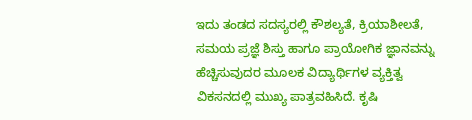ಇದು ತಂಡದ ಸದಸ್ಯರಲ್ಲಿ ಕೌಶಲ್ಯತೆ, ಕ್ರಿಯಾಶೀಲತೆ, ಸಮಯ ಪ್ರಜ್ಞೆ ಶಿಸ್ತು ಹಾಗೂ ಪ್ರಾಯೋಗಿಕ ಜ್ಞಾನವನ್ನು ಹೆಚ್ಚಿಸುವುದರ ಮೂಲಕ ವಿದ್ಯಾರ್ಥಿಗಳ ವ್ಯಕ್ತಿತ್ವ ವಿಕಸನದಲ್ಲಿ ಮುಖ್ಯ ಪಾತ್ರವಹಿಸಿದೆ. ಕೃಷಿ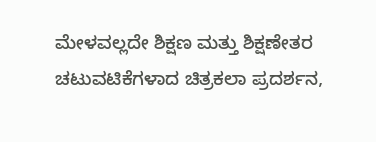ಮೇಳವಲ್ಲದೇ ಶಿಕ್ಷಣ ಮತ್ತು ಶಿಕ್ಷಣೇತರ ಚಟುವಟಿಕೆಗಳಾದ ಚಿತ್ರಕಲಾ ಪ್ರದರ್ಶನ,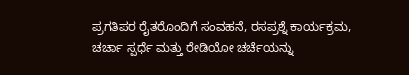ಪ್ರಗತಿಪರ ರೈತರೊಂದಿಗೆ ಸಂವಹನೆ, ರಸಪ್ರಶ್ನೆ ಕಾರ್ಯಕ್ರಮ, ಚರ್ಚಾ ಸ್ಪರ್ಧೆ ಮತ್ತು ರೇಡಿಯೋ ಚರ್ಚೆಯನ್ನು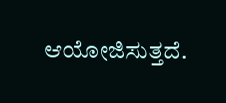ಆಯೋಜಿಸುತ್ತದೆ.